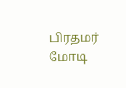பிரதமர் மோடி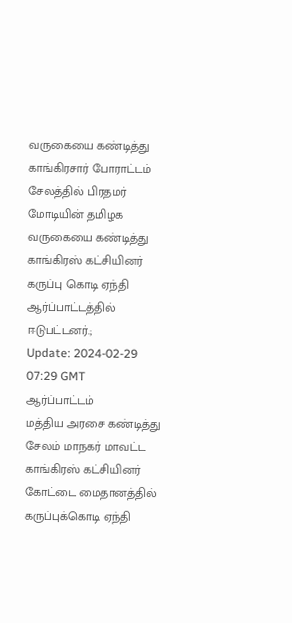வருகையை கண்டித்து காங்கிரசார் போராட்டம்
சேலத்தில் பிரதமர் மோடியின் தமிழக வருகையை கண்டித்து காங்கிரஸ் கட்சியினர் கருப்பு கொடி ஏந்தி ஆர்ப்பாட்டத்தில் ஈடுபட்டனர்.;
Update: 2024-02-29 07:29 GMT
ஆர்ப்பாட்டம்
மத்திய அரசை கண்டித்து சேலம் மாநகர் மாவட்ட காங்கிரஸ் கட்சியினர் கோட்டை மைதானத்தில் கருப்புக்கொடி ஏந்தி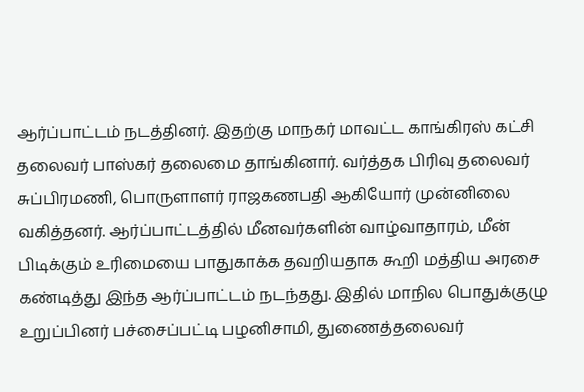ஆர்ப்பாட்டம் நடத்தினர். இதற்கு மாநகர் மாவட்ட காங்கிரஸ் கட்சி தலைவர் பாஸ்கர் தலைமை தாங்கினார். வர்த்தக பிரிவு தலைவர் சுப்பிரமணி, பொருளாளர் ராஜகணபதி ஆகியோர் முன்னிலை வகித்தனர். ஆர்ப்பாட்டத்தில் மீனவர்களின் வாழ்வாதாரம், மீன் பிடிக்கும் உரிமையை பாதுகாக்க தவறியதாக கூறி மத்திய அரசை கண்டித்து இந்த ஆர்ப்பாட்டம் நடந்தது. இதில் மாநில பொதுக்குழு உறுப்பினர் பச்சைப்பட்டி பழனிசாமி, துணைத்தலைவர்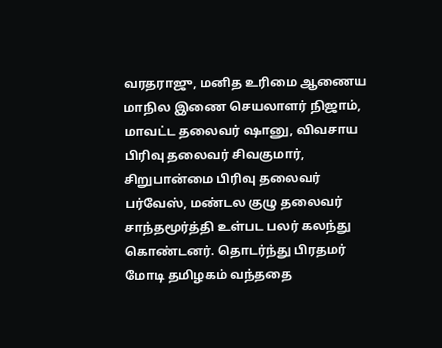வரதராஜு, மனித உரிமை ஆணைய மாநில இணை செயலாளர் நிஜாம், மாவட்ட தலைவர் ஷானு, விவசாய பிரிவு தலைவர் சிவகுமார், சிறுபான்மை பிரிவு தலைவர் பர்வேஸ், மண்டல குழு தலைவர் சாந்தமூர்த்தி உள்பட பலர் கலந்து கொண்டனர். தொடர்ந்து பிரதமர் மோடி தமிழகம் வந்ததை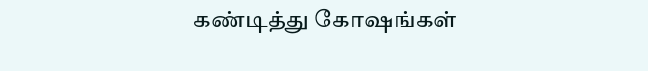கண்டித்து கோஷங்கள்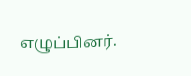எழுப்பினர்.